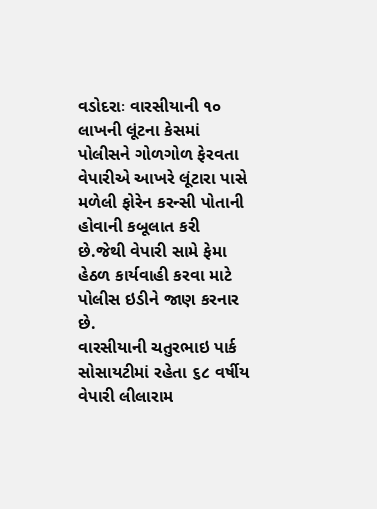વડોદરાઃ વારસીયાની ૧૦ લાખની લૂંટના કેસમાં પોલીસને ગોળગોળ ફેરવતા વેપારીએ આખરે લૂંટારા પાસે મળેલી ફોરેન કરન્સી પોતાની હોવાની કબૂલાત કરી છે.જેથી વેપારી સામે ફેમા હેઠળ કાર્યવાહી કરવા માટે પોલીસ ઇડીને જાણ કરનાર છે.
વારસીયાની ચતુરભાઇ પાર્ક સોસાયટીમાં રહેતા ૬૮ વર્ષીય વેપારી લીલારામ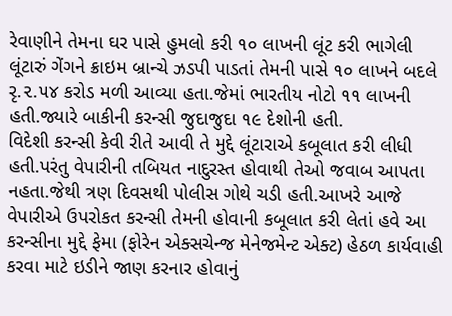રેવાણીને તેમના ઘર પાસે હુમલો કરી ૧૦ લાખની લૂંટ કરી ભાગેલી લૂંટારું ગેંગને ક્રાઇમ બ્રાન્ચે ઝડપી પાડતાં તેમની પાસે ૧૦ લાખને બદલે રૃ.૨.૫૪ કરોડ મળી આવ્યા હતા.જેમાં ભારતીય નોટો ૧૧ લાખની હતી.જ્યારે બાકીની કરન્સી જુદાજુદા ૧૯ દેશોની હતી.
વિદેશી કરન્સી કેવી રીતે આવી તે મુદ્દે લૂંટારાએ કબૂલાત કરી લીધી હતી.પરંતુ વેપારીની તબિયત નાદુરસ્ત હોવાથી તેઓ જવાબ આપતા નહતા.જેથી ત્રણ દિવસથી પોલીસ ગોથે ચડી હતી.આખરે આજે વેપારીએ ઉપરોકત કરન્સી તેમની હોવાની કબૂલાત કરી લેતાં હવે આ કરન્સીના મુદ્દે ફેમા (ફોરેન એક્સચેન્જ મેનેજમેન્ટ એક્ટ) હેઠળ કાર્યવાહી કરવા માટે ઇડીને જાણ કરનાર હોવાનું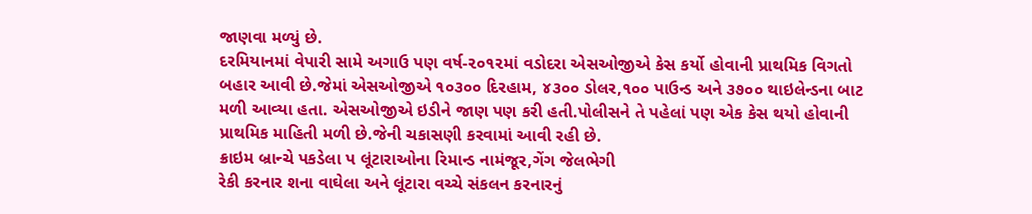જાણવા મળ્યું છે.
દરમિયાનમાં વેપારી સામે અગાઉ પણ વર્ષ-૨૦૧૨માં વડોદરા એસઓજીએ કેસ કર્યો હોવાની પ્રાથમિક વિગતો બહાર આવી છે.જેમાં એસઓજીએ ૧૦૩૦૦ દિરહામ, ૪૩૦૦ ડોલર,૧૦૦ પાઉન્ડ અને ૩૭૦૦ થાઇલેન્ડના બાટ મળી આવ્યા હતા. એસઓજીએ ઇડીને જાણ પણ કરી હતી.પોલીસને તે પહેલાં પણ એક કેસ થયો હોવાની પ્રાથમિક માહિતી મળી છે.જેની ચકાસણી કરવામાં આવી રહી છે.
ક્રાઇમ બ્રાન્ચે પકડેલા પ લૂંટારાઓના રિમાન્ડ નામંજૂર,ગેંગ જેલભેગી
રેકી કરનાર શના વાઘેલા અને લૂંટારા વચ્ચે સંકલન કરનારનું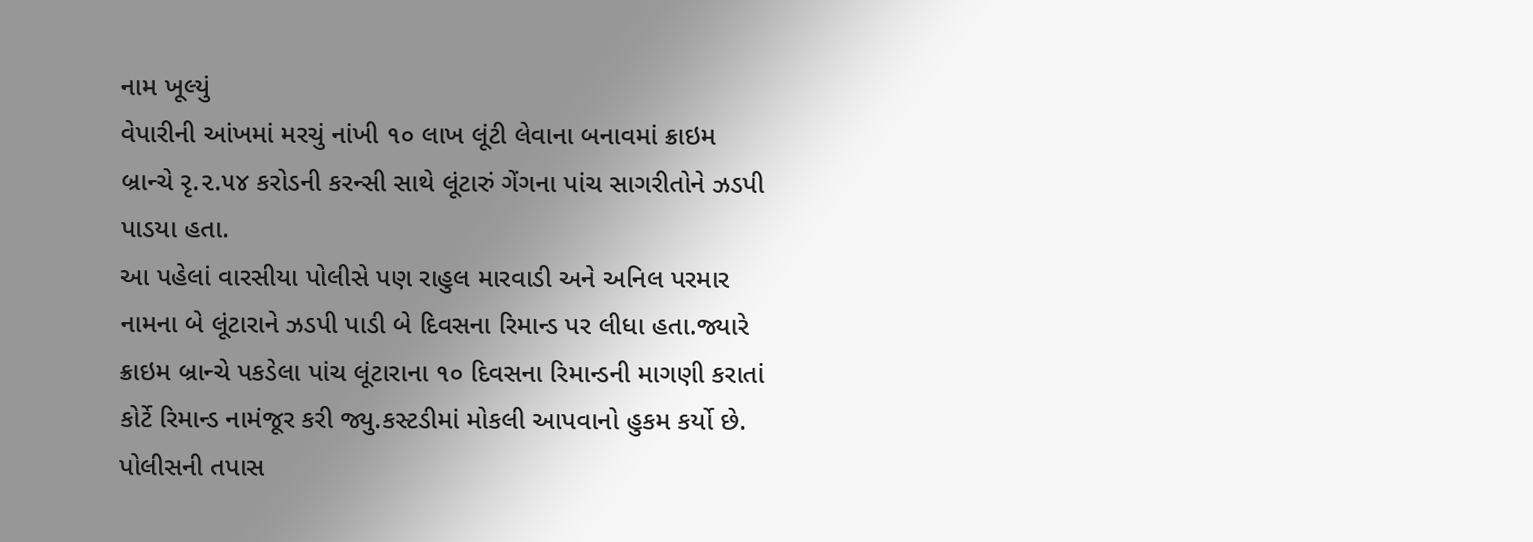નામ ખૂલ્યું
વેપારીની આંખમાં મરચું નાંખી ૧૦ લાખ લૂંટી લેવાના બનાવમાં ક્રાઇમ બ્રાન્ચે રૃ.૨.૫૪ કરોડની કરન્સી સાથે લૂંટારું ગેંગના પાંચ સાગરીતોને ઝડપી પાડયા હતા.
આ પહેલાં વારસીયા પોલીસે પણ રાહુલ મારવાડી અને અનિલ પરમાર નામના બે લૂંટારાને ઝડપી પાડી બે દિવસના રિમાન્ડ પર લીધા હતા.જ્યારે ક્રાઇમ બ્રાન્ચે પકડેલા પાંચ લૂંટારાના ૧૦ દિવસના રિમાન્ડની માગણી કરાતાં કોર્ટે રિમાન્ડ નામંજૂર કરી જ્યુ.કસ્ટડીમાં મોકલી આપવાનો હુકમ કર્યો છે.
પોલીસની તપાસ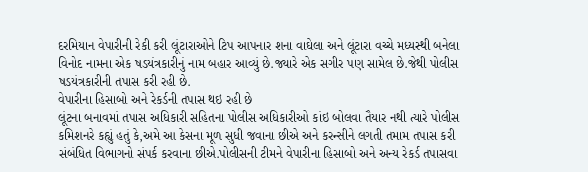દરમિયાન વેપારીની રેકી કરી લૂંટારાઓને ટિપ આપનાર શના વાઘેલા અને લૂંટારા વચ્ચે મધ્યસ્થી બનેલા વિનોદ નામના એક ષડયંત્રકારીનું નામ બહાર આવ્યું છે.જ્યારે એક સગીર પણ સામેલ છે.જેથી પોલીસ ષડયંત્રકારીની તપાસ કરી રહી છે.
વેપારીના હિસાબો અને રેકર્ડની તપાસ થઇ રહી છે
લૂંટના બનાવમાં તપાસ અધિકારી સહિતના પોલીસ અધિકારીઓ કાંઇ બોલવા તૈયાર નથી ત્યારે પોલીસ કમિશનરે કહ્યું હતું કે,અમે આ કેસના મૂળ સુધી જવાના છીએ અને કરન્સીને લગતી તમામ તપાસ કરી સંબંધિત વિભાગનો સંપર્ક કરવાના છીએ.પોલીસની ટીમને વેપારીના હિસાબો અને અન્ય રેકર્ડ તપાસવા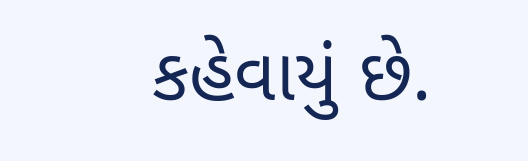કહેવાયું છે.